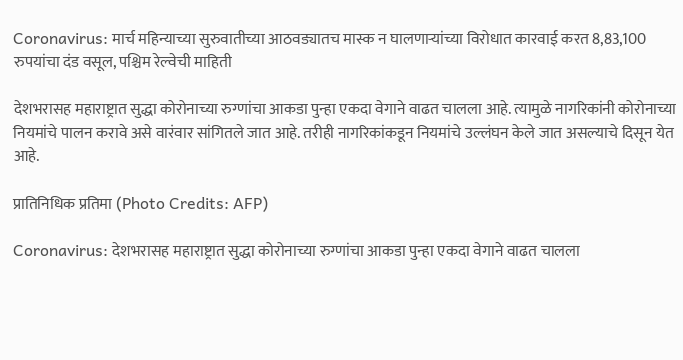Coronavirus: मार्च महिन्याच्या सुरुवातीच्या आठवड्यातच मास्क न घालणाऱ्यांच्या विरोधात कारवाई करत 8,83,100 रुपयांचा दंड वसूल, पश्चिम रेल्वेची माहिती

देशभरासह महाराष्ट्रात सुद्धा कोरोनाच्या रुग्णांचा आकडा पुन्हा एकदा वेगाने वाढत चालला आहे. त्यामुळे नागरिकांनी कोरोनाच्या नियमांचे पालन करावे असे वारंवार सांगितले जात आहे. तरीही नागरिकांकडून नियमांचे उल्लंघन केले जात असल्याचे दिसून येत आहे.

प्रातिनिधिक प्रतिमा (Photo Credits: AFP)

Coronavirus: देशभरासह महाराष्ट्रात सुद्धा कोरोनाच्या रुग्णांचा आकडा पुन्हा एकदा वेगाने वाढत चालला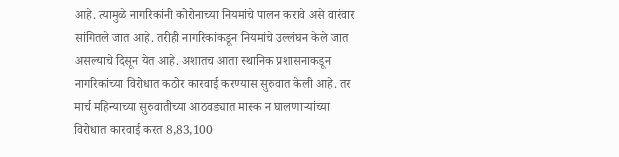आहे. त्यामुळे नागरिकांनी कोरोनाच्या नियमांचे पालन करावे असे वारंवार सांगितले जात आहे. तरीही नागरिकांकडून नियमांचे उल्लंघन केले जात असल्याचे दिसून येत आहे. अशातच आता स्थानिक प्रशासनाकडून नागरिकांच्या विरोधात कठोर कारवाई करण्यास सुरुवात केली आहे. तर मार्च महिन्याच्या सुरुवातीच्या आठवड्यात मास्क न घालणाऱ्यांच्या विरोधात कारवाई करत 8,83,100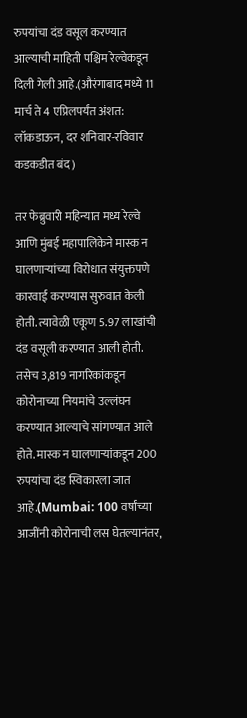रुपयांचा दंड वसूल करण्यात आल्याची माहिती पश्चिम रेल्वेकडून दिली गेली आहे.(औरंगाबाद मध्ये 11 मार्च ते 4 एप्रिलपर्यंत अंशत: लॉकडाऊन, दर शनिवार-रविवार कडकडीत बंद)

तर फेब्रुवारी महिन्यात मध्य रेल्वे आणि मुंबई महापालिकेने मास्क न घालणाऱ्यांच्या विरोधात संयुक्तपणे कारवाई करण्यास सुरुवात केली होती. त्यावेळी एकूण 5.97 लाखांची दंड वसूली करण्यात आली होती. तसेच 3,819 नागरिकांकडून कोरोनाच्या नियमांचे उल्लंघन करण्यात आल्याचे सांगण्यात आले होते. मास्क न घालणाऱ्यांकडून 200 रुपयांचा दंड स्विकारला जात आहे.(Mumbai: 100 वर्षांच्या आजींनी कोरोनाची लस घेतल्यानंतर,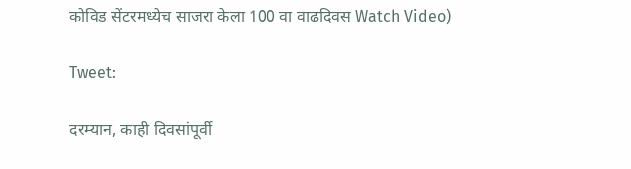कोविड सेंटरमध्येच साजरा केला 100 वा वाढदिवस Watch Video)

Tweet:

दरम्यान, काही दिवसांपूर्वी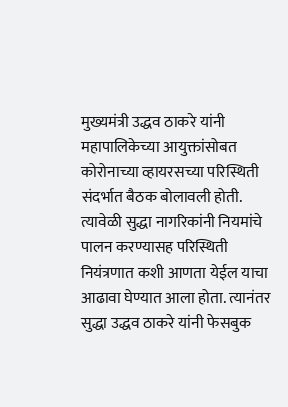मुख्यमंत्री उद्धव ठाकरे यांनी महापालिकेच्या आयुक्तांसोबत कोरोनाच्या व्हायरसच्या परिस्थिती संदर्भात बैठक बोलावली होती. त्यावेळी सुद्धा नागरिकांनी नियमांचे पालन करण्यासह परिस्थिती नियंत्रणात कशी आणता येईल याचा आढावा घेण्यात आला होता. त्यानंतर सुद्धा उद्धव ठाकरे यांनी फेसबुक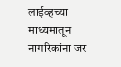लाईव्हच्या माध्यमातून नागरिकांना जर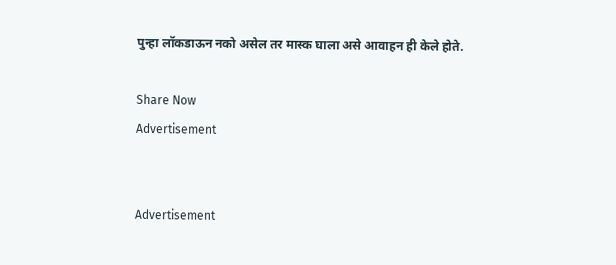पुन्हा लॉकडाऊन नको असेल तर मास्क घाला असे आवाहन ही केले होते.

Share Now
Advertisement


Advertisement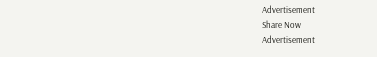Advertisement
Share Now
Advertisement